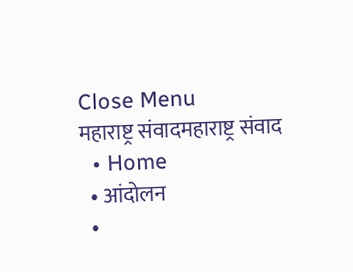Close Menu
महाराष्ट्र संवादमहाराष्ट्र संवाद
  • Home
  • आंदोलन
  •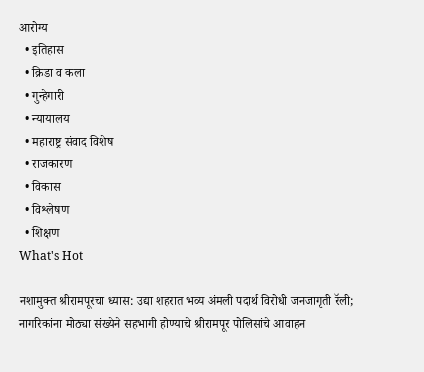आरोग्य
  • इतिहास
  • क्रिडा व कला
  • गुन्हेगारी
  • न्यायालय
  • महाराष्ट्र संवाद विशेष
  • राजकारण
  • विकास
  • विश्लेषण
  • शिक्षण
What's Hot

नशामुक्त श्रीरामपूरचा ध्यास: उद्या शहरात भव्य अंमली पदार्थ विरोधी जनजागृती रॅली; नागरिकांना मोठ्या संख्येने सहभागी होण्याचे श्रीरामपूर पोलिसांचे आवाहन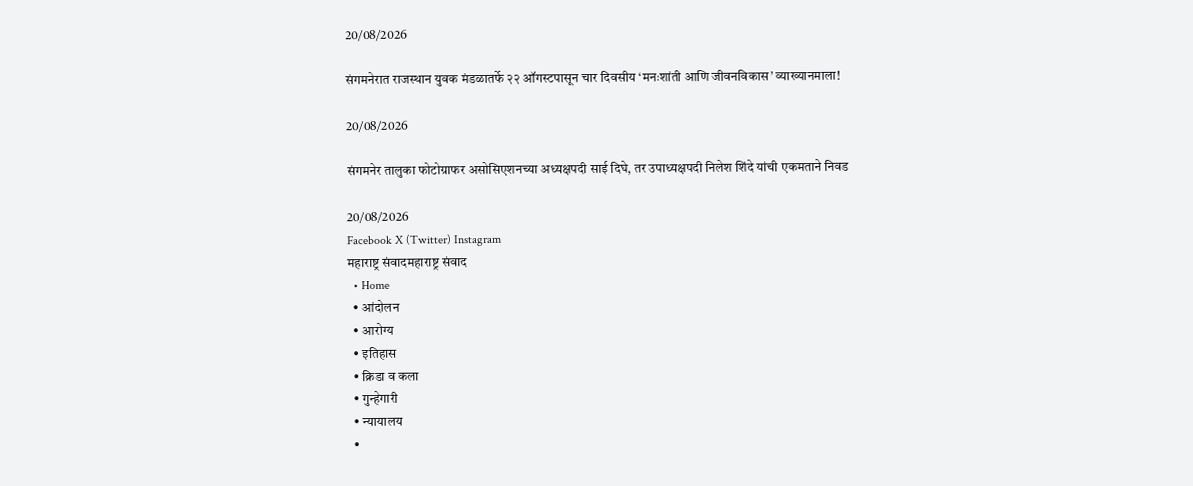20/08/2026

संगमनेरात राजस्थान युवक मंडळातर्फे २२ ऑगस्टपासून चार दिवसीय ‘मनःशांती आणि जीवनविकास’ व्याख्यानमाला!

20/08/2026

संगमनेर तालुका फोटोग्राफर असोसिएशनच्या अध्यक्षपदी साई दिघे, तर उपाध्यक्षपदी निलेश शिंदे यांची एकमताने निवड

20/08/2026
Facebook X (Twitter) Instagram
महाराष्ट्र संवादमहाराष्ट्र संवाद
  • Home
  • आंदोलन
  • आरोग्य
  • इतिहास
  • क्रिडा व कला
  • गुन्हेगारी
  • न्यायालय
  •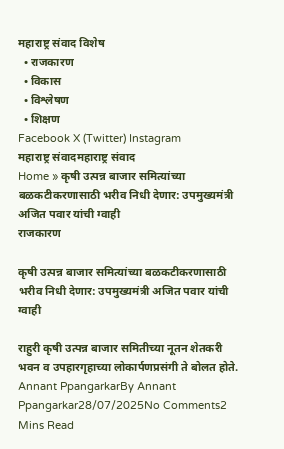महाराष्ट्र संवाद विशेष
  • राजकारण
  • विकास
  • विश्लेषण
  • शिक्षण
Facebook X (Twitter) Instagram
महाराष्ट्र संवादमहाराष्ट्र संवाद
Home » कृषी उत्पन्न बाजार समित्यांच्या बळकटीकरणासाठी भरीव निधी देणार: उपमुख्यमंत्री अजित पवार यांची ग्वाही
राजकारण

कृषी उत्पन्न बाजार समित्यांच्या बळकटीकरणासाठी भरीव निधी देणार: उपमुख्यमंत्री अजित पवार यांची ग्वाही

राहुरी कृषी उत्पन्न बाजार समितीच्या नूतन शेतकरी भवन व उपहारगृहाच्या लोकार्पणप्रसंगी ते बोलत होते.
Annant PpangarkarBy Annant Ppangarkar28/07/2025No Comments2 Mins Read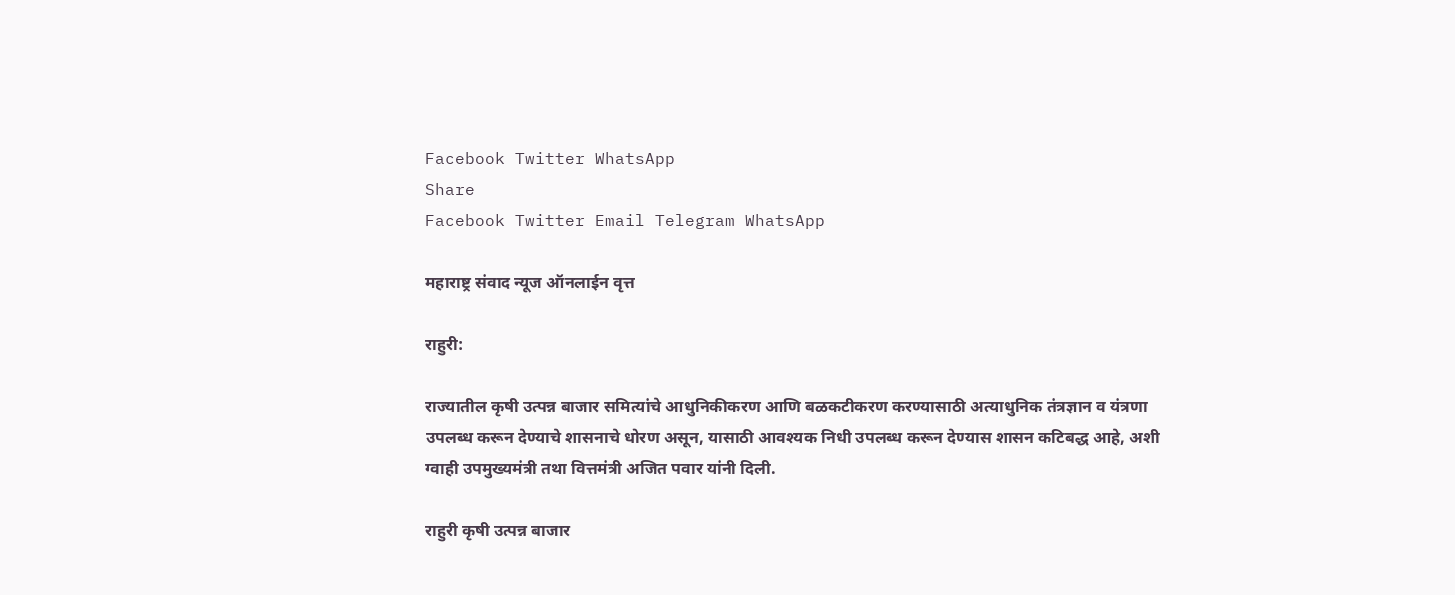Facebook Twitter WhatsApp
Share
Facebook Twitter Email Telegram WhatsApp

महाराष्ट्र संवाद न्यूज ऑनलाईन वृत्त

राहुरी:

राज्यातील कृषी उत्पन्न बाजार समित्यांचे आधुनिकीकरण आणि बळकटीकरण करण्यासाठी अत्याधुनिक तंत्रज्ञान व यंत्रणा उपलब्ध करून देण्याचे शासनाचे धोरण असून, यासाठी आवश्यक निधी उपलब्ध करून देण्यास शासन कटिबद्ध आहे, अशी ग्वाही उपमुख्यमंत्री तथा वित्तमंत्री अजित पवार यांनी दिली.

राहुरी कृषी उत्पन्न बाजार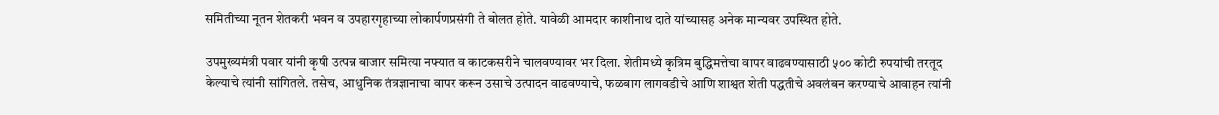समितीच्या नूतन शेतकरी भवन व उपहारगृहाच्या लोकार्पणप्रसंगी ते बोलत होते. यावेळी आमदार काशीनाथ दाते यांच्यासह अनेक मान्यवर उपस्थित होते.

उपमुख्यमंत्री पवार यांनी कृषी उत्पन्न बाजार समित्या नफ्यात व काटकसरीने चालवण्यावर भर दिला. शेतीमध्ये कृत्रिम बुद्धिमत्तेचा वापर वाढवण्यासाठी ५०० कोटी रुपयांची तरतूद केल्याचे त्यांनी सांगितले. तसेच, आधुनिक तंत्रज्ञानाचा वापर करून उसाचे उत्पादन वाढवण्याचे, फळबाग लागवडीचे आणि शाश्वत शेती पद्धतीचे अवलंबन करण्याचे आवाहन त्यांनी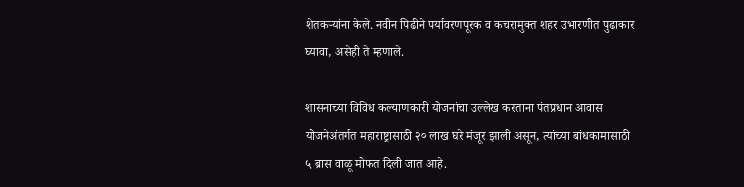शेतकऱ्यांना केले. नवीन पिढीने पर्यावरणपूरक व कचरामुक्त शहर उभारणीत पुढाकार घ्यावा, असेही ते म्हणाले.

शासनाच्या विविध कल्याणकारी योजनांचा उल्लेख करताना पंतप्रधान आवास योजनेअंतर्गत महाराष्ट्रासाठी २० लाख घरे मंजूर झाली असून, त्यांच्या बांधकामासाठी ५ ब्रास वाळू मोफत दिली जात आहे.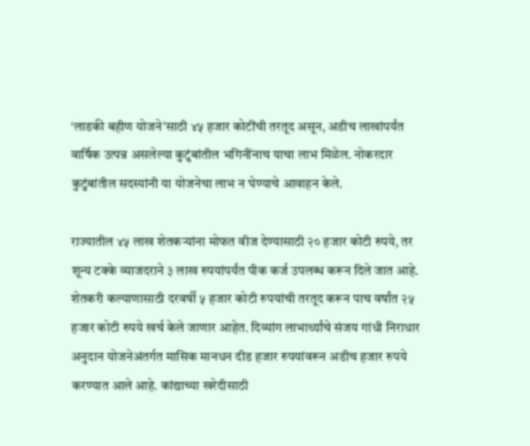‘लाडकी बहीण योजने’साठी ४५ हजार कोटींची तरतूद असून, अडीच लाखांपर्यंत वार्षिक उत्पन्न असलेल्या कुटुंबांतील भगिनींनाच याचा लाभ मिळेल. नोकरदार कुटुंबांतील सदस्यांनी या योजनेचा लाभ न घेण्याचे आवाहन केले.

राज्यातील ४५ लाख शेतकऱ्यांना मोफत वीज देण्यासाठी २० हजार कोटी रुपये, तर शून्य टक्के व्याजदराने ३ लाख रुपयांपर्यंत पीक कर्ज उपलब्ध करून दिले जात आहे. शेतकरी कल्याणासाठी दरवर्षी ५ हजार कोटी रुपयांची तरतूद करून पाच वर्षांत २५ हजार कोटी रुपये खर्च केले जाणार आहेत. दिव्यांग लाभार्थ्यांचे संजय गांधी निराधार अनुदान योजनेअंतर्गत मासिक मानधन दीड हजार रुपयांवरून अडीच हजार रुपये करण्यात आले आहे. कांद्याच्या खरेदीसाठी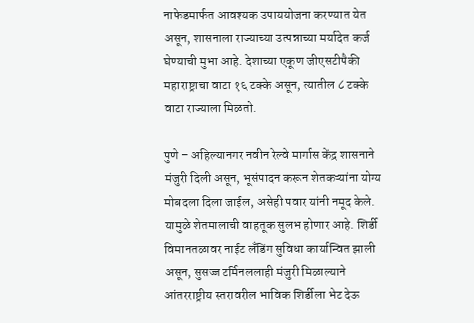नाफेडमार्फत आवश्यक उपाययोजना करण्यात येत असून, शासनाला राज्याच्या उत्पन्नाच्या मर्यादेत कर्ज घेण्याची मुभा आहे. देशाच्या एकूण जीएसटीपैकी महाराष्ट्राचा वाटा १६ टक्के असून, त्यातील ८ टक्के वाटा राज्याला मिळतो.

पुणे – अहिल्यानगर नवीन रेल्वे मार्गास केंद्र शासनाने मंजुरी दिली असून, भूसंपादन करून शेतकऱ्यांना योग्य मोबदला दिला जाईल, असेही पवार यांनी नमूद केले. यामुळे शेतमालाची वाहतूक सुलभ होणार आहे. शिर्डी विमानतळावर नाईट लँडिंग सुविधा कार्यान्वित झाली असून, सुसज्ज टर्मिनललाही मंजुरी मिळाल्याने आंतरराष्ट्रीय स्तरावरील भाविक शिर्डीला भेट देऊ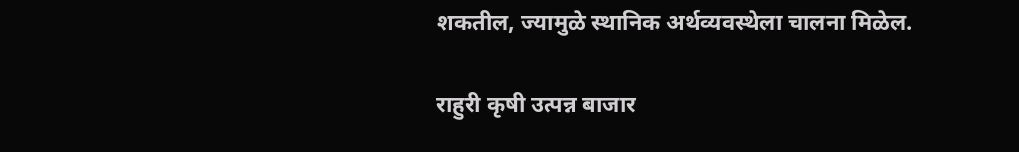शकतील, ज्यामुळे स्थानिक अर्थव्यवस्थेला चालना मिळेल.

राहुरी कृषी उत्पन्न बाजार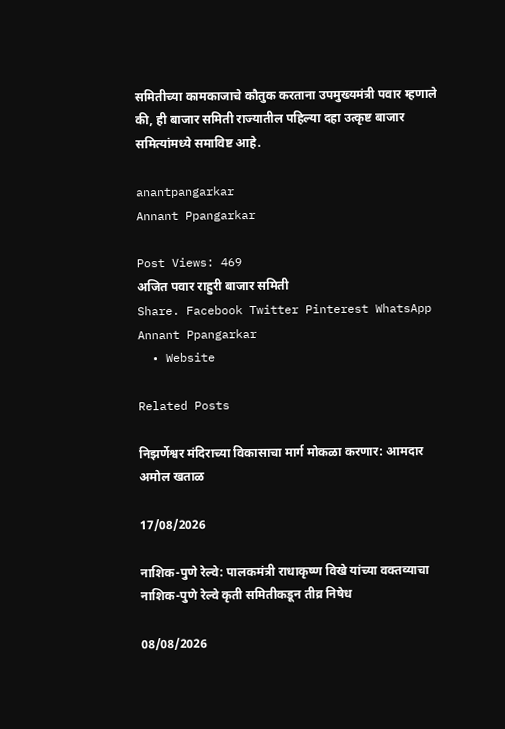समितीच्या कामकाजाचे कौतुक करताना उपमुख्यमंत्री पवार म्हणाले की, ही बाजार समिती राज्यातील पहिल्या दहा उत्कृष्ट बाजार समित्यांमध्ये समाविष्ट आहे.

anantpangarkar
Annant Ppangarkar

Post Views: 469
अजित पवार राहुरी बाजार समिती
Share. Facebook Twitter Pinterest WhatsApp
Annant Ppangarkar
  • Website

Related Posts

निझर्णेश्वर मंदिराच्या विकासाचा मार्ग मोकळा करणार: आमदार अमोल खताळ

17/08/2026

नाशिक-पुणे रेल्वे: पालकमंत्री राधाकृष्ण विखे यांच्या वक्तव्याचा नाशिक-पुणे रेल्वे कृती समितीकडून तीव्र निषेध

08/08/2026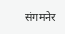संगमनेर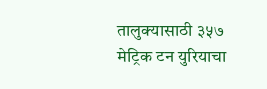तालुक्यासाठी ३५७ मेट्रिक टन युरियाचा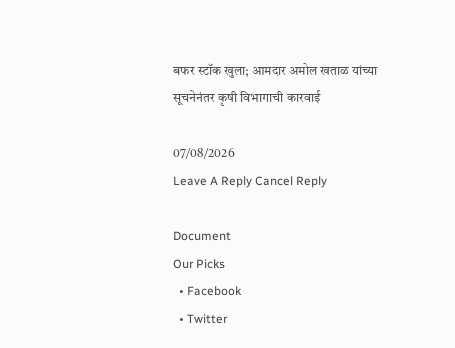बफर स्टॉक खुला; आमदार अमोल खताळ यांच्या सूचनेनंतर कृषी विभागाची कारवाई

07/08/2026
Leave A Reply Cancel Reply

Document
Our Picks
  • Facebook
  • Twitter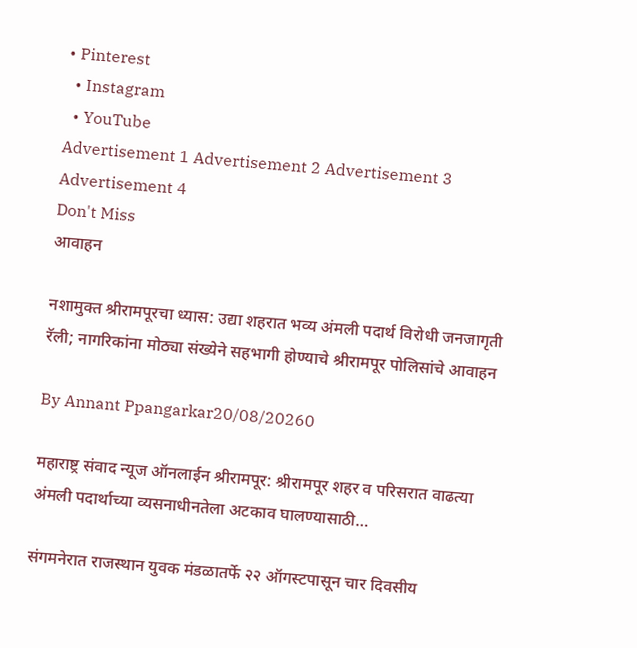• Pinterest
  • Instagram
  • YouTube
Advertisement 1 Advertisement 2 Advertisement 3 Advertisement 4
Don't Miss
आवाहन

नशामुक्त श्रीरामपूरचा ध्यास: उद्या शहरात भव्य अंमली पदार्थ विरोधी जनजागृती रॅली; नागरिकांना मोठ्या संख्येने सहभागी होण्याचे श्रीरामपूर पोलिसांचे आवाहन

By Annant Ppangarkar20/08/20260

महाराष्ट्र संवाद न्यूज ऑनलाईन श्रीरामपूर: श्रीरामपूर शहर व परिसरात वाढत्या अंमली पदार्थाच्या व्यसनाधीनतेला अटकाव घालण्यासाठी…

संगमनेरात राजस्थान युवक मंडळातर्फे २२ ऑगस्टपासून चार दिवसीय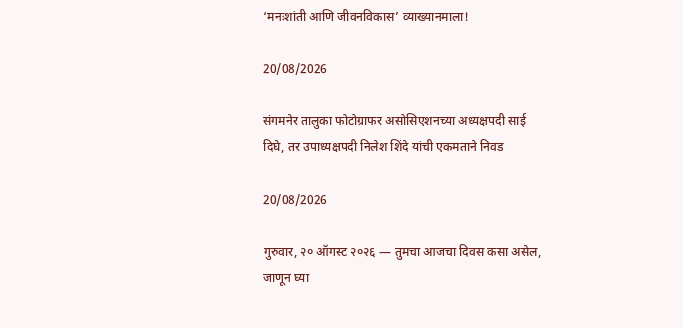‘मनःशांती आणि जीवनविकास’ व्याख्यानमाला!

20/08/2026

संगमनेर तालुका फोटोग्राफर असोसिएशनच्या अध्यक्षपदी साई दिघे, तर उपाध्यक्षपदी निलेश शिंदे यांची एकमताने निवड

20/08/2026

गुरुवार, २० ऑगस्ट २०२६ — तुमचा आजचा दिवस कसा असेल, जाणून घ्या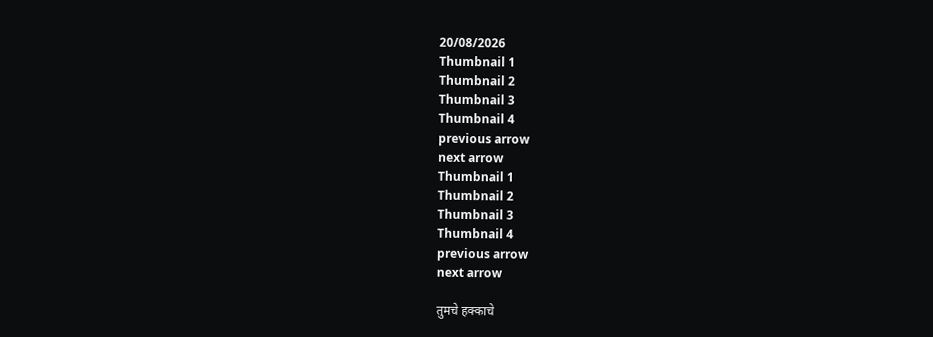20/08/2026
Thumbnail 1
Thumbnail 2
Thumbnail 3
Thumbnail 4
previous arrow
next arrow
Thumbnail 1
Thumbnail 2
Thumbnail 3
Thumbnail 4
previous arrow
next arrow

तुमचे हक्काचे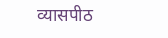व्यासपीठ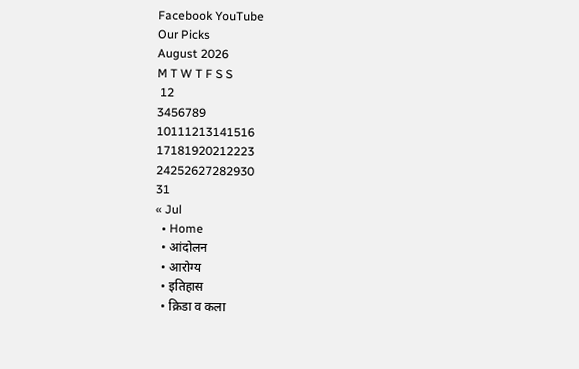Facebook YouTube
Our Picks
August 2026
M T W T F S S
 12
3456789
10111213141516
17181920212223
24252627282930
31
« Jul
  • Home
  • आंदोलन
  • आरोग्य
  • इतिहास
  • क्रिडा व कला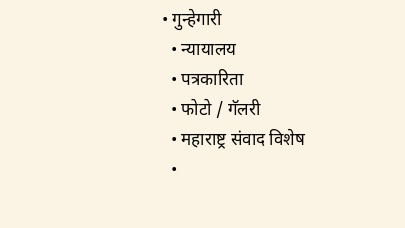• गुन्हेगारी
  • न्यायालय
  • पत्रकारिता
  • फोटो / गॅलरी
  • महाराष्ट्र संवाद विशेष
  •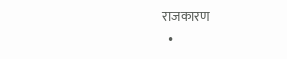राजकारण
  •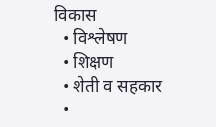विकास
  • विश्लेषण
  • शिक्षण
  • शेती व सहकार
  •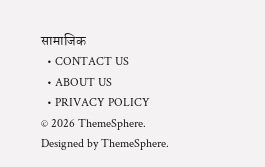सामाजिक
  • CONTACT US
  • ABOUT US
  • PRIVACY POLICY
© 2026 ThemeSphere. Designed by ThemeSphere.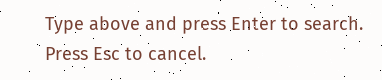Type above and press Enter to search. Press Esc to cancel.